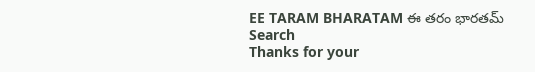EE TARAM BHARATAM ఈ తరం భారతమ్
Search
Thanks for your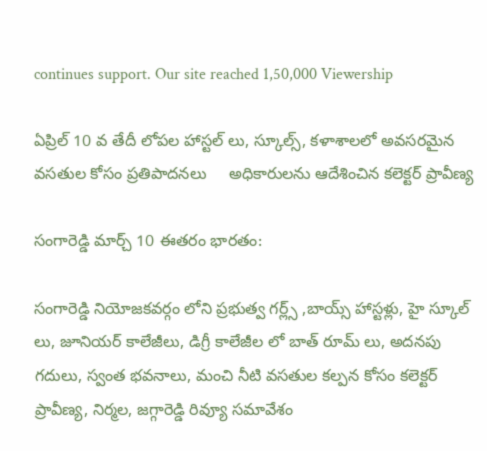continues support. Our site reached 1,50,000 Viewership

ఏప్రిల్ 10 వ తేదీ లోపల హాస్టల్ లు, స్కూల్స్, కళాశాలలో అవసరమైన వసతుల కోసం ప్రతిపాదనలు     అధికారులను ఆదేశించిన కలెక్టర్ ప్రావీణ్య

సంగారెడ్డి మార్చ్ 10 ఈతరం భారతం:

సంగారెడ్డి నియోజకవర్గం లోని ప్రభుత్వ గర్ల్స్ ,బాయ్స్ హాస్టళ్లు, హై స్కూల్ లు, జూనియర్ కాలేజీలు, డిగ్రీ కాలేజీల లో బాత్ రూమ్ లు, అదనపు గదులు, స్వంత భవనాలు, మంచి నీటి వసతుల కల్పన కోసం కలెక్టర్ ప్రావీణ్య, నిర్మల, జగ్గారెడ్డి రివ్యూ సమావేశం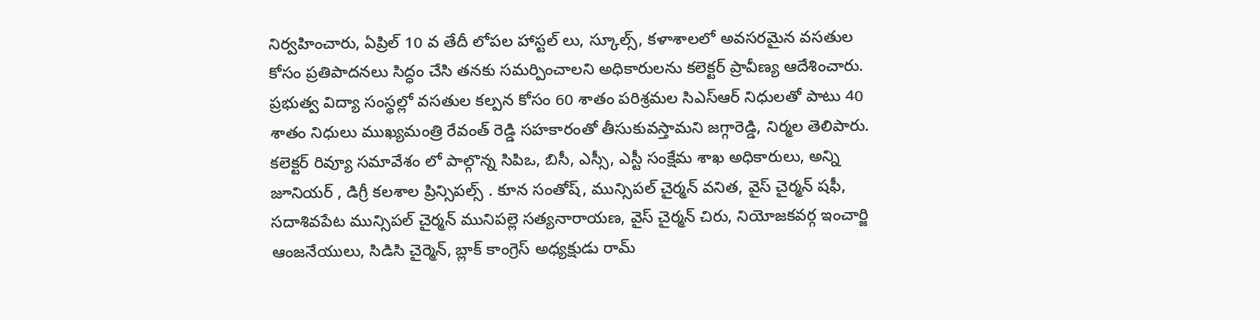నిర్వహించారు, ఏప్రిల్ 10 వ తేదీ లోపల హాస్టల్ లు, స్కూల్స్, కళాశాలలో అవసరమైన వసతుల కోసం ప్రతిపాదనలు సిద్ధం చేసి తనకు సమర్పించాలని అధికారులను కలెక్టర్ ప్రావీణ్య ఆదేశించారు. ప్రభుత్వ విద్యా సంస్థల్లో వసతుల కల్పన కోసం 60 శాతం పరిశ్రమల సిఎస్ఆర్ నిధులతో పాటు 40 శాతం నిధులు ముఖ్యమంత్రి రేవంత్ రెడ్డి సహకారంతో తీసుకువస్తామని జగ్గారెడ్డి, నిర్మల తెలిపారు. కలెక్టర్ రివ్యూ సమావేశం లో పాల్గొన్న సిపిఒ, బిసీ, ఎస్సీ, ఎస్టీ సంక్షేమ శాఖ అధికారులు, అన్ని జూనియర్ , డిగ్రీ కలశాల ప్రిన్సిపల్స్ . కూన సంతోష్, మున్సిపల్ చైర్మన్ వనిత, వైస్ చైర్మన్ షఫీ, సదాశివపేట మున్సిపల్ చైర్మన్ మునిపల్లె సత్యనారాయణ, వైస్ చైర్మన్ చిరు, నియోజకవర్గ ఇంచార్జి ఆంజనేయులు, సిడిసి చైర్మెన్, బ్లాక్ కాంగ్రెస్ అధ్యక్షుడు రామ్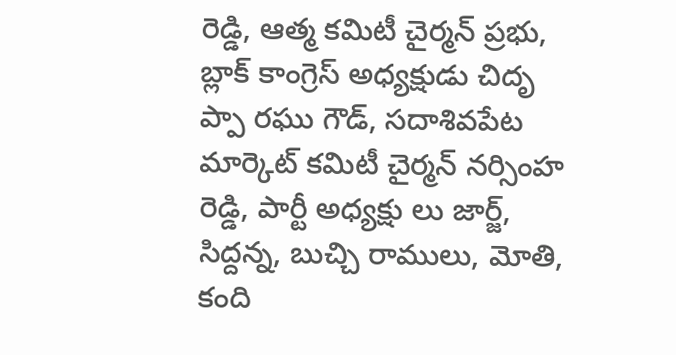రెడ్డి, ఆత్మ కమిటీ చైర్మన్ ప్రభు, బ్లాక్ కాంగ్రెస్ అధ్యక్షుడు చిదృ ప్పా రఘు గౌడ్, సదాశివపేట మార్కెట్ కమిటీ చైర్మన్ నర్సింహ రెడ్డి, పార్టీ అధ్యక్షు లు జార్జ్, సిద్దన్న, బుచ్చి రాములు, మోతి, కంది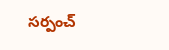సర్పంచ్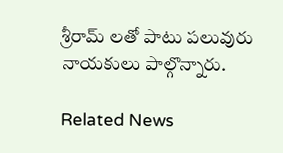శ్రీరామ్ లతో పాటు పలువురు నాయకులు పాల్గొన్నారు.

Related News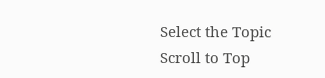Select the Topic
Scroll to Top